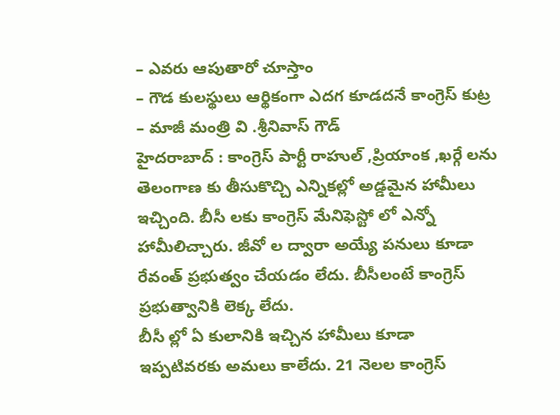– ఎవరు ఆపుతారో చూస్తాం
– గౌడ కులస్థులు ఆర్థికంగా ఎదగ కూడదనే కాంగ్రెస్ కుట్ర
– మాజీ మంత్రి వి .శ్రీనివాస్ గౌడ్
హైదరాబాద్ : కాంగ్రెస్ పార్టీ రాహుల్ ,ప్రియాంక ,ఖర్గే లను తెలంగాణ కు తీసుకొచ్చి ఎన్నికల్లో అడ్డమైన హామీలు ఇచ్చింది. బీసీ లకు కాంగ్రెస్ మేనిఫెస్టో లో ఎన్నో హామీలిచ్చారు. జీవో ల ద్వారా అయ్యే పనులు కూడా రేవంత్ ప్రభుత్వం చేయడం లేదు. బీసీలంటే కాంగ్రెస్ ప్రభుత్వానికి లెక్క లేదు.
బీసీ ల్లో ఏ కులానికి ఇచ్చిన హామీలు కూడా ఇప్పటివరకు అమలు కాలేదు. 21 నెలల కాంగ్రెస్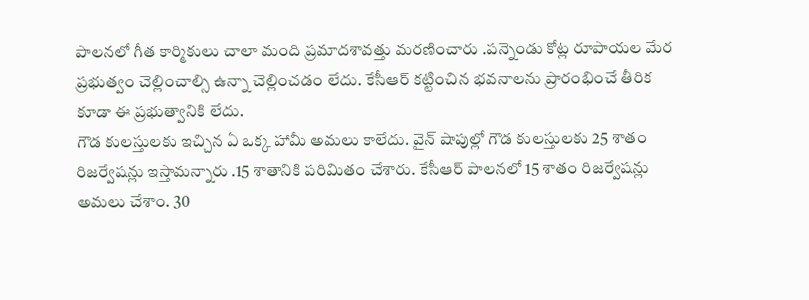పాలనలో గీత కార్మికులు చాలా మంది ప్రమాదశావత్తు మరణించారు .పన్నెండు కోట్ల రూపాయల మేర ప్రభుత్వం చెల్లించాల్సి ఉన్నా చెల్లించడం లేదు. కేసీఆర్ కట్టించిన భవనాలను ప్రారంభించే తీరిక కూడా ఈ ప్రభుత్వానికి లేదు.
గౌడ కులస్తులకు ఇచ్చిన ఏ ఒక్క హామీ అమలు కాలేదు. వైన్ షాపుల్లో గౌడ కులస్తులకు 25 శాతం రిజర్వేషన్లు ఇస్తామన్నారు .15 శాతానికి పరిమితం చేశారు. కేసీఆర్ పాలనలో 15 శాతం రిజర్వేషన్లు అమలు చేశాం. 30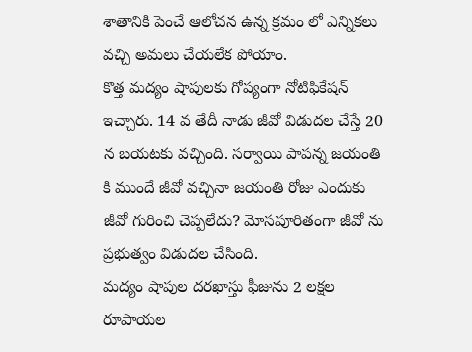శాతానికి పెంచే ఆలోచన ఉన్న క్రమం లో ఎన్నికలు వచ్చి అమలు చేయలేక పోయాం.
కొత్త మద్యం షాపులకు గోప్యంగా నోటిఫికేషన్ ఇచ్చారు. 14 వ తేదీ నాడు జీవో విడుదల చేస్తే 20 న బయటకు వచ్చింది. సర్వాయి పాపన్న జయంతి కి ముందే జీవో వచ్చినా జయంతి రోజు ఎందుకు జీవో గురించి చెప్పలేదు? మోసపూరితంగా జీవో ను ప్రభుత్వం విడుదల చేసింది.
మద్యం షాపుల దరఖాస్తు ఫీజును 2 లక్షల రూపాయల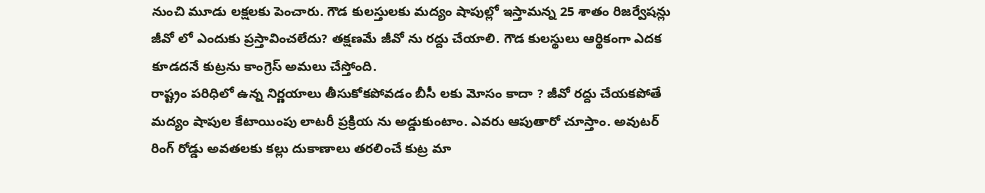నుంచి మూడు లక్షలకు పెంచారు. గౌడ కులస్తులకు మద్యం షాపుల్లో ఇస్తామన్న 25 శాతం రిజర్వేషన్లు జీవో లో ఎందుకు ప్రస్తావించలేదు? తక్షణమే జీవో ను రద్దు చేయాలి. గౌడ కులస్థులు ఆర్థికంగా ఎదక కూడదనే కుట్రను కాంగ్రెస్ అమలు చేస్తోంది.
రాష్ట్రం పరిధిలో ఉన్న నిర్ణయాలు తీసుకోకపోవడం బీసీ లకు మోసం కాదా ? జీవో రద్దు చేయకపోతే మద్యం షాపుల కేటాయింపు లాటరీ ప్రక్రియ ను అడ్డుకుంటాం. ఎవరు ఆపుతారో చూస్తాం. అవుటర్ రింగ్ రోడ్డు అవతలకు కల్లు దుకాణాలు తరలించే కుట్ర మా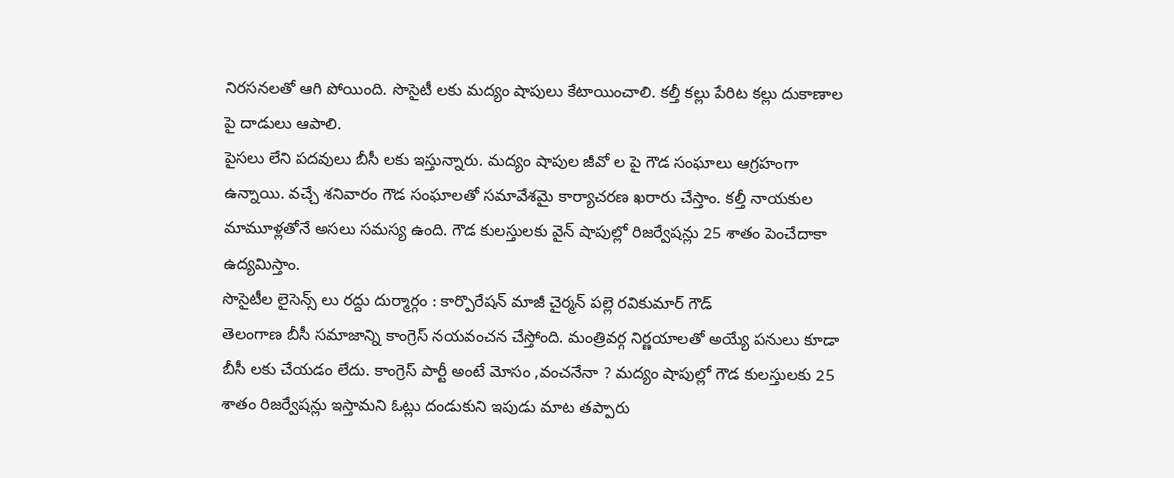నిరసనలతో ఆగి పోయింది. సొసైటీ లకు మద్యం షాపులు కేటాయించాలి. కల్తీ కల్లు పేరిట కల్లు దుకాణాల పై దాడులు ఆపాలి.
పైసలు లేని పదవులు బీసీ లకు ఇస్తున్నారు. మద్యం షాపుల జీవో ల పై గౌడ సంఘాలు ఆగ్రహంగా ఉన్నాయి. వచ్చే శనివారం గౌడ సంఘాలతో సమావేశమై కార్యాచరణ ఖరారు చేస్తాం. కల్తీ నాయకుల మామూళ్లతోనే అసలు సమస్య ఉంది. గౌడ కులస్తులకు వైన్ షాపుల్లో రిజర్వేషన్లు 25 శాతం పెంచేదాకా ఉద్యమిస్తాం.
సొసైటీల లైసెన్స్ లు రద్దు దుర్మార్గం : కార్పొరేషన్ మాజీ చైర్మన్ పల్లె రవికుమార్ గౌడ్
తెలంగాణ బీసీ సమాజాన్ని కాంగ్రెస్ నయవంచన చేస్తోంది. మంత్రివర్గ నిర్ణయాలతో అయ్యే పనులు కూడా బీసీ లకు చేయడం లేదు. కాంగ్రెస్ పార్టీ అంటే మోసం ,వంచనేనా ? మద్యం షాపుల్లో గౌడ కులస్తులకు 25 శాతం రిజర్వేషన్లు ఇస్తామని ఓట్లు దండుకుని ఇపుడు మాట తప్పారు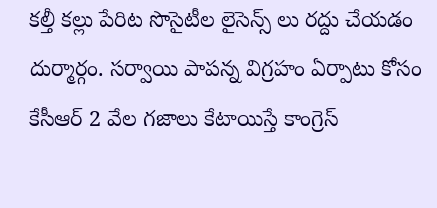కల్తీ కల్లు పేరిట సొసైటీల లైసెన్స్ లు రద్దు చేయడం దుర్మార్గం. సర్వాయి పాపన్న విగ్రహం ఏర్పాటు కోసం కేసీఆర్ 2 వేల గజాలు కేటాయిస్తే కాంగ్రెస్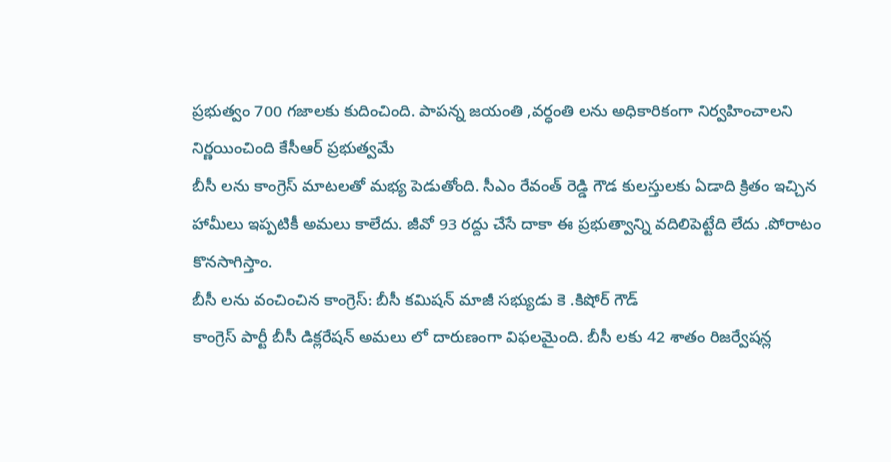ప్రభుత్వం 700 గజాలకు కుదించింది. పాపన్న జయంతి ,వర్ధంతి లను అధికారికంగా నిర్వహించాలని నిర్ణయించింది కేసీఆర్ ప్రభుత్వమే
బీసీ లను కాంగ్రెస్ మాటలతో మభ్య పెడుతోంది. సీఎం రేవంత్ రెడ్డి గౌడ కులస్తులకు ఏడాది క్రితం ఇచ్చిన హామీలు ఇప్పటికీ అమలు కాలేదు. జీవో 93 రద్దు చేసే దాకా ఈ ప్రభుత్వాన్ని వదిలిపెట్టేది లేదు .పోరాటం కొనసాగిస్తాం.
బీసీ లను వంచించిన కాంగ్రెస్: బీసీ కమిషన్ మాజీ సభ్యుడు కె .కిషోర్ గౌడ్
కాంగ్రెస్ పార్టీ బీసీ డిక్లరేషన్ అమలు లో దారుణంగా విఫలమైంది. బీసీ లకు 42 శాతం రిజర్వేషన్ల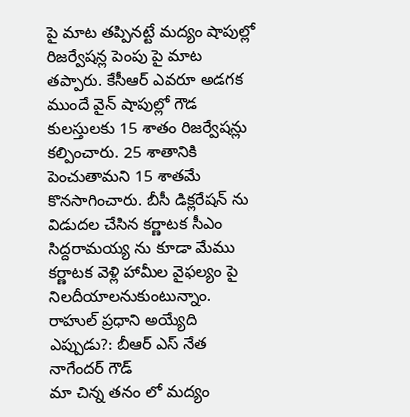పై మాట తప్పినట్టే మద్యం షాపుల్లో రిజర్వేషన్ల పెంపు పై మాట తప్పారు. కేసీఆర్ ఎవరూ అడగక ముందే వైన్ షాపుల్లో గౌడ కులస్తులకు 15 శాతం రిజర్వేషన్లు కల్పించారు. 25 శాతానికి పెంచుతామని 15 శాతమే కొనసాగించారు. బీసీ డిక్లరేషన్ ను విడుదల చేసిన కర్ణాటక సీఎం సిద్దరామయ్య ను కూడా మేము కర్ణాటక వెళ్లి హామీల వైఫల్యం పై నిలదీయాలనుకుంటున్నాం.
రాహుల్ ప్రధాని అయ్యేది ఎప్పుడు?: బీఆర్ ఎస్ నేత నాగేందర్ గౌడ్
మా చిన్న తనం లో మద్యం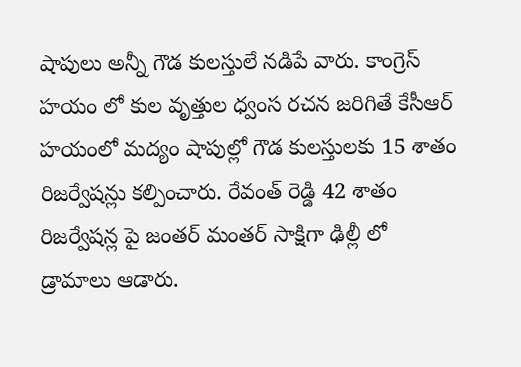షాపులు అన్నీ గౌడ కులస్తులే నడిపే వారు. కాంగ్రెస్ హయం లో కుల వృత్తుల ధ్వంస రచన జరిగితే కేసీఆర్ హయంలో మద్యం షాపుల్లో గౌడ కులస్తులకు 15 శాతం రిజర్వేషన్లు కల్పించారు. రేవంత్ రెడ్డి 42 శాతం రిజర్వేషన్ల పై జంతర్ మంతర్ సాక్షిగా ఢిల్లీ లో డ్రామాలు ఆడారు.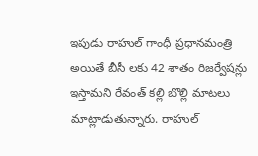ఇపుడు రాహుల్ గాంధీ ప్రధానమంత్రి అయితే బీసీ లకు 42 శాతం రిజర్వేషన్లు ఇస్తామని రేవంత్ కల్లి బొల్లి మాటలు మాట్లాడుతున్నారు. రాహుల్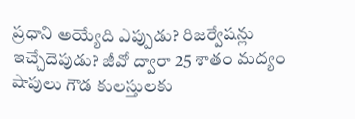ప్రధాని అయ్యేది ఎప్పుడు? రిజర్వేషన్లు ఇచ్చేదెపుడు? జీవో ద్వారా 25 శాతం మద్యం షాపులు గౌడ కులస్తులకు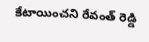కేటాయించని రేవంత్ రెడ్డి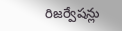రిజర్వేషన్లు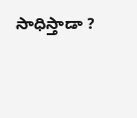సాధిస్తాడా ?